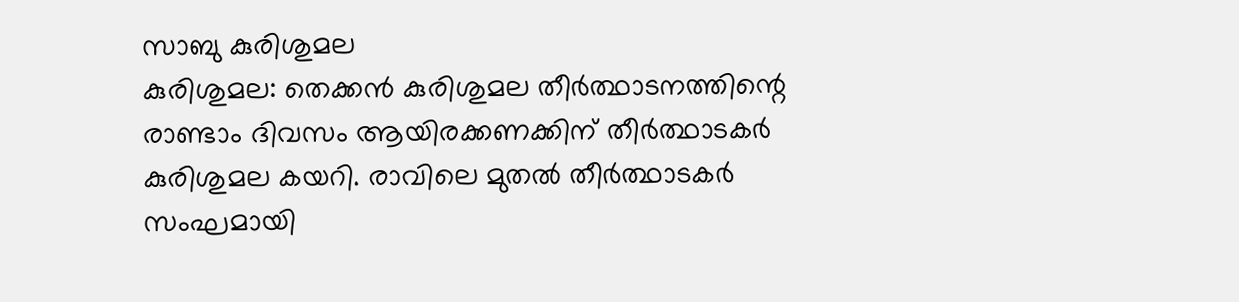സാബു കുരിശുമല
കുരിശുമല: തെക്കൻ കുരിശുമല തീർത്ഥാടനത്തിന്റെ രാണ്ടാം ദിവസം ആയിരക്കണക്കിന് തീർത്ഥാടകർ കുരിശുമല കയറി. രാവിലെ മുതൽ തീർത്ഥാടകർ സംഘമായി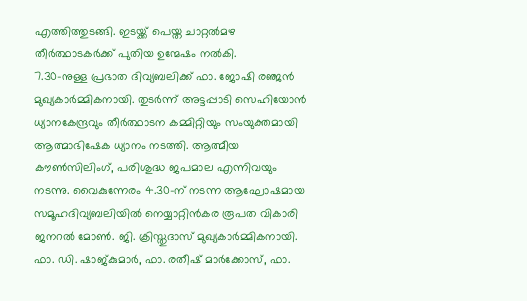എത്തിത്തുടങ്ങി. ഇടയ്ക്ക് പെയ്ത ചാറ്റൽമഴ തീർത്ഥാടകർക്ക് പുതിയ ഉന്മേഷം നൽകി.
7.30-നുള്ള പ്രഭാത ദിവ്യബലിക്ക് ഫാ. ജോഷി രഞ്ജൻ മുഖ്യകാർമ്മികനായി. തുടർന്ന് അട്ടപ്പാടി സെഹിയോൻ ധ്യാനകേന്ദ്രവും തീർത്ഥാടന കമ്മിറ്റിയും സംയുക്തമായി ആത്മാഭിഷേക ധ്യാനം നടത്തി. ആത്മീയ കൗൺസിലിംഗ്, പരിശുദ്ധ ജപമാല എന്നിവയും നടന്നു. വൈകുന്നേരം 4.30-ന് നടന്ന ആഘോഷമായ സമൂഹദിവ്യബലിയിൽ നെയ്യാറ്റിൻകര രൂപത വികാരി ജനറൽ മോൺ. ജി. ക്രിസ്തുദാസ് മുഖ്യകാർമ്മികനായി. ഫാ. ഡി. ഷാജ്കുമാർ, ഫാ. രതീഷ് മാർക്കോസ്, ഫാ.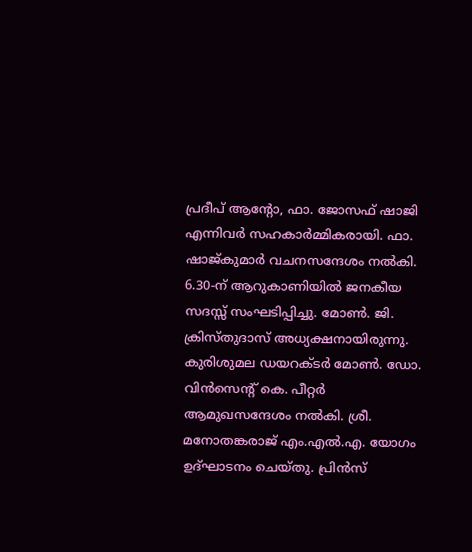പ്രദീപ് ആന്റോ, ഫാ. ജോസഫ് ഷാജി എന്നിവർ സഹകാർമ്മികരായി. ഫാ. ഷാജ്കുമാർ വചനസന്ദേശം നൽകി.
6.30-ന് ആറുകാണിയിൽ ജനകീയ സദസ്സ് സംഘടിപ്പിച്ചു. മോൺ. ജി. ക്രിസ്തുദാസ് അധ്യക്ഷനായിരുന്നു. കുരിശുമല ഡയറക്ടർ മോൺ. ഡോ. വിൻസെന്റ് കെ. പീറ്റർ ആമുഖസന്ദേശം നൽകി. ശ്രീ. മനോതങ്കരാജ് എം.എൽ.എ. യോഗം ഉദ്ഘാടനം ചെയ്തു. പ്രിൻസ്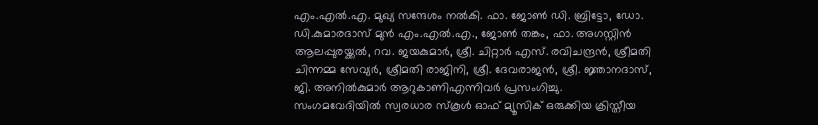എം.എൽ.എ. മുഖ്യ സന്ദേശം നൽകി. ഫാ. ജോൺ ഡി. ബ്രിട്ടോ, ഡോ. ഡി.കുമാരദാസ് മുൻ എം.എൽ.എ., ജോൺ തങ്കം, ഫാ. അഗസ്റ്റിൻ ആലപ്പുരയ്ക്കൽ, റവ. ജയകുമാർ, ശ്രീ. ചിറ്റാർ എസ്. രവിചന്ദ്രൻ, ശ്രീമതി ചിന്നമ്മ സേവ്യർ, ശ്രീമതി രാജിനി, ശ്രീ. ദേവരാജൻ, ശ്രീ. ജ്ഞാനദാസ്, ജി. അനിൽകുമാർ ആറുകാണിഎന്നിവർ പ്രസംഗിച്ചു.
സംഗമവേദിയിൽ സ്വരധാര സ്കൂൾ ഓഫ് മ്യൂസിക് ഒരുക്കിയ ക്രിസ്തീയ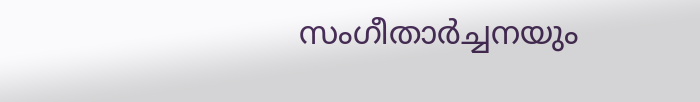സംഗീതാർച്ചനയും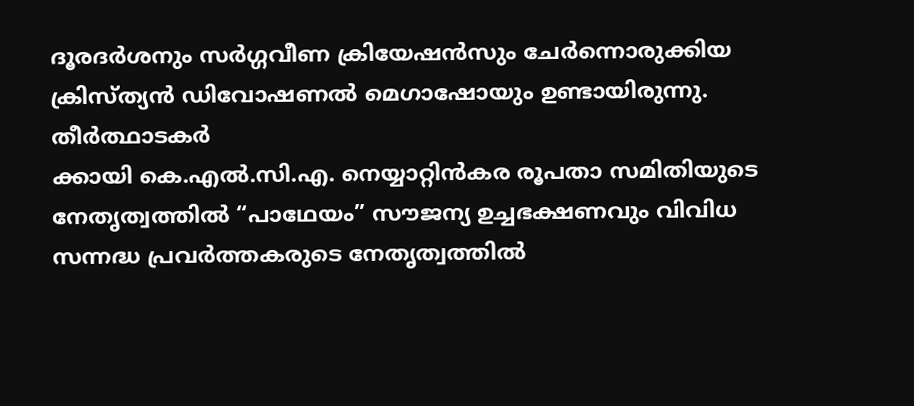ദൂരദർശനും സർഗ്ഗവീണ ക്രിയേഷൻസും ചേർന്നൊരുക്കിയ ക്രിസ്ത്യൻ ഡിവോഷണൽ മെഗാഷോയും ഉണ്ടായിരുന്നു.
തീർത്ഥാടകർ
ക്കായി കെ.എൽ.സി.എ. നെയ്യാറ്റിൻകര രൂപതാ സമിതിയുടെ നേതൃത്വത്തിൽ “പാഥേയം” സൗജന്യ ഉച്ചഭക്ഷണവും വിവിധ സന്നദ്ധ പ്രവർത്തകരുടെ നേതൃത്വത്തിൽ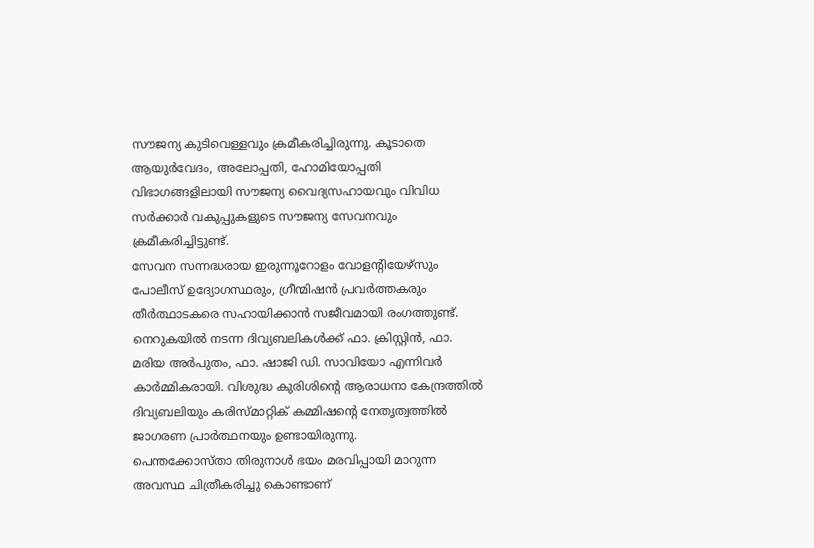സൗജന്യ കുടിവെള്ളവും ക്രമീകരിച്ചിരുന്നു. കൂടാതെ ആയുർവേദം, അലോപ്പതി, ഹോമിയോപ്പതി വിഭാഗങ്ങളിലായി സൗജന്യ വൈദ്യസഹായവും വിവിധ സർക്കാർ വകുപ്പുകളുടെ സൗജന്യ സേവനവും ക്രമീകരിച്ചിട്ടുണ്ട്.
സേവന സന്നദ്ധരായ ഇരുന്നൂറോളം വോളന്റിയേഴ്സും പോലീസ് ഉദ്യോഗസ്ഥരും, ഗ്രീന്മിഷൻ പ്രവർത്തകരും തീർത്ഥാടകരെ സഹായിക്കാൻ സജീവമായി രംഗത്തുണ്ട്.
നെറുകയിൽ നടന്ന ദിവ്യബലികൾക്ക് ഫാ. ക്രിസ്റ്റിൻ, ഫാ. മരിയ അർപുതം, ഫാ. ഷാജി ഡി. സാവിയോ എന്നിവർ കാർമ്മികരായി. വിശുദ്ധ കുരിശിന്റെ ആരാധനാ കേന്ദ്രത്തിൽ ദിവ്യബലിയും കരിസ്മാറ്റിക് കമ്മിഷന്റെ നേതൃത്വത്തിൽ ജാഗരണ പ്രാർത്ഥനയും ഉണ്ടായിരുന്നു.
പെന്തക്കോസ്താ തിരുനാൾ ഭയം മരവിപ്പായി മാറുന്ന അവസ്ഥ ചിത്രീകരിച്ചു കൊണ്ടാണ്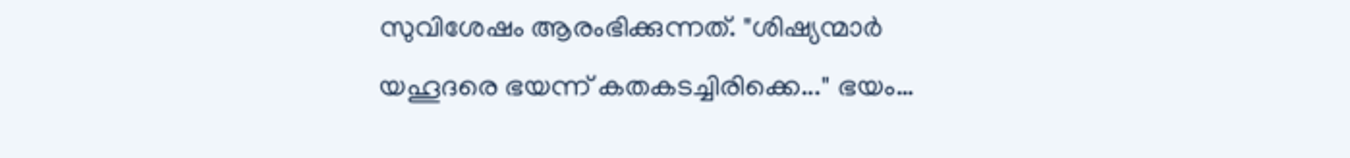സുവിശേഷം ആരംഭിക്കുന്നത്. "ശിഷ്യന്മാർ യഹൂദരെ ഭയന്ന് കതകടച്ചിരിക്കെ..." ഭയം…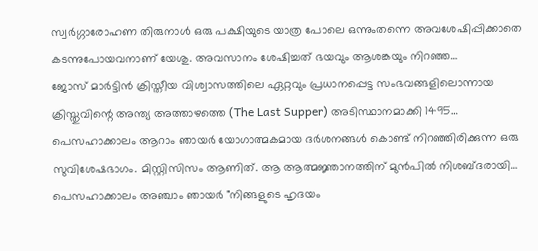സ്വർഗ്ഗാരോഹണ തിരുനാൾ ഒരു പക്ഷിയുടെ യാത്ര പോലെ ഒന്നുംതന്നെ അവശേഷിപ്പിക്കാതെ കടന്നുപോയവനാണ് യേശു. അവസാനം ശേഷിച്ചത് ഭയവും ആശങ്കയും നിറഞ്ഞ…
ജോസ് മാർട്ടിൻ ക്രിസ്തീയ വിശ്വാസത്തിലെ ഏറ്റവും പ്രധാനപ്പെട്ട സംഭവങ്ങളിലൊന്നായ ക്രിസ്തുവിന്റെ അന്ത്യ അത്താഴത്തെ (The Last Supper) അടിസ്ഥാനമാക്കി 1495…
പെസഹാക്കാലം ആറാം ഞായർ യോഗാത്മകമായ ദർശനങ്ങൾ കൊണ്ട് നിറഞ്ഞിരിക്കുന്ന ഒരു സുവിശേഷഭാഗം. മിസ്റ്റിസിസം ആണിത്. ആ ആത്മജ്ഞാനത്തിന് മുൻപിൽ നിശബ്ദരായി…
പെസഹാക്കാലം അഞ്ചാം ഞായർ "നിങ്ങളുടെ ഹൃദയം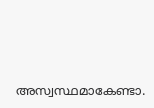അസ്വസ്ഥമാകേണ്ടാ.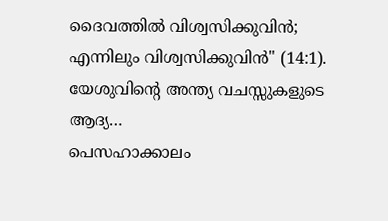ദൈവത്തിൽ വിശ്വസിക്കുവിൻ; എന്നിലും വിശ്വസിക്കുവിൻ" (14:1). യേശുവിന്റെ അന്ത്യ വചസ്സുകളുടെ ആദ്യ…
പെസഹാക്കാലം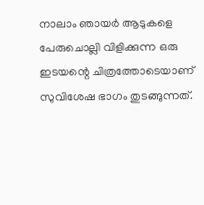നാലാം ഞായർ ആടുകളെ പേരുചൊല്ലി വിളിക്കുന്ന ഒരു ഇടയന്റെ ചിത്രത്തോടെയാണ് സുവിശേഷ ഭാഗം തുടങ്ങുന്നത്.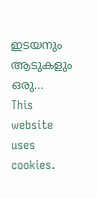ഇടയനും ആടുകളും ഒരു…
This website uses cookies.